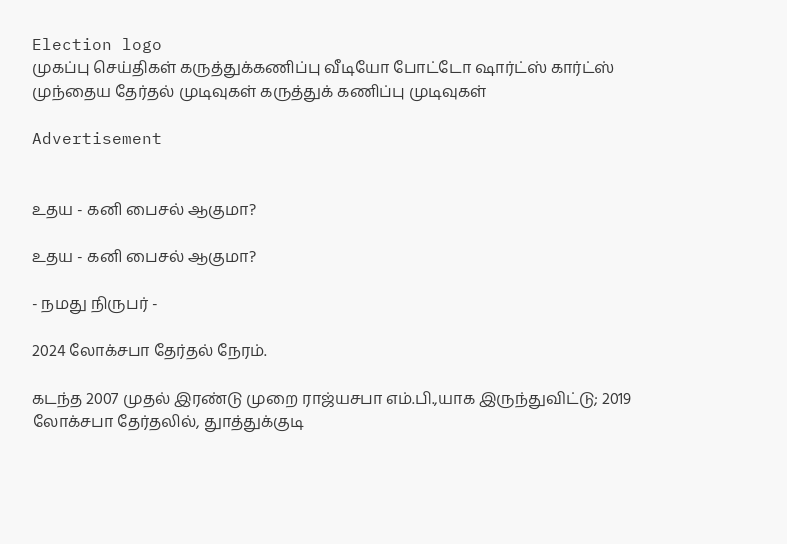Election logo
முகப்பு செய்திகள் கருத்துக்கணிப்பு வீடியோ போட்டோ ஷார்ட்ஸ் கார்ட்ஸ் முந்தைய தேர்தல் முடிவுகள் கருத்துக் கணிப்பு முடிவுகள்

Advertisement


உதய - கனி பைசல் ஆகுமா?

உதய - கனி பைசல் ஆகுமா?

- நமது நிருபர் -

2024 லோக்சபா தேர்தல் நேரம்.

கடந்த 2007 முதல் இரண்டு முறை ராஜ்யசபா எம்.பி.,யாக இருந்துவிட்டு; 2019 லோக்சபா தேர்தலில், துாத்துக்குடி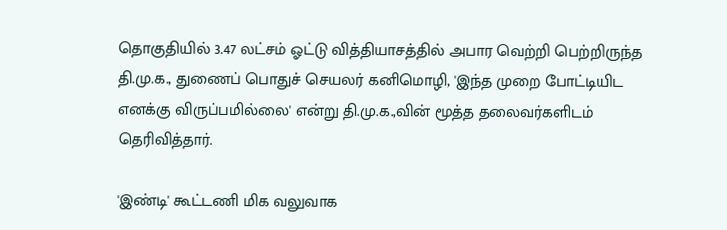தொகுதியில் 3.47 லட்சம் ஓட்டு வித்தியாசத்தில் அபார வெற்றி பெற்றிருந்த தி.மு.க., துணைப் பொதுச் செயலர் கனிமொழி, 'இந்த முறை போட்டியிட எனக்கு விருப்பமில்லை' என்று தி.மு.க.,வின் மூத்த தலைவர்களிடம் தெரிவித்தார்.

'இண்டி' கூட்டணி மிக வலுவாக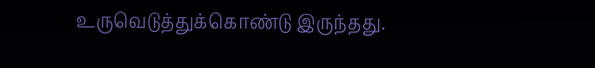உருவெடுத்துக்கொண்டு இருந்தது.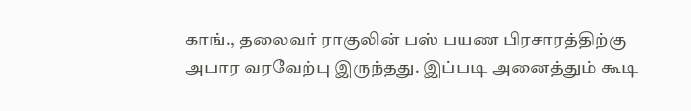காங்., தலைவர் ராகுலின் பஸ் பயண பிரசாரத்திற்கு அபார வரவேற்பு இருந்தது. இப்படி அனைத்தும் கூடி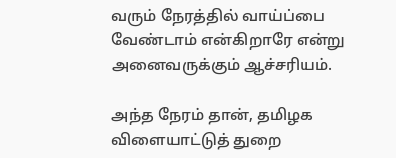வரும் நேரத்தில் வாய்ப்பை வேண்டாம் என்கிறாரே என்று அனைவருக்கும் ஆச்சரியம்.

அந்த நேரம் தான், தமிழக விளையாட்டுத் துறை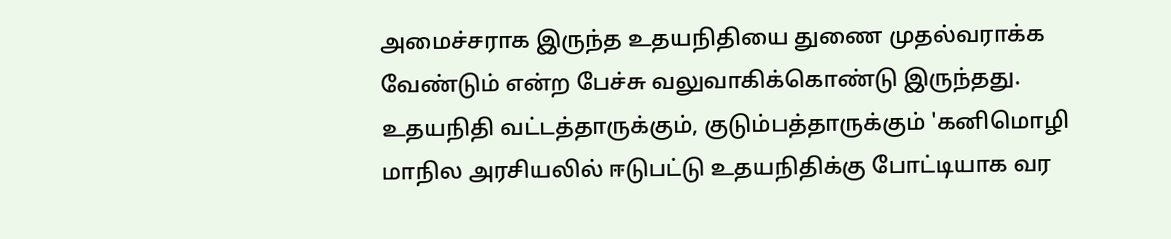அமைச்சராக இருந்த உதயநிதியை துணை முதல்வராக்க வேண்டும் என்ற பேச்சு வலுவாகிக்கொண்டு இருந்தது. உதயநிதி வட்டத்தாருக்கும், குடும்பத்தாருக்கும் 'கனிமொழி மாநில அரசியலில் ஈடுபட்டு உதயநிதிக்கு போட்டியாக வர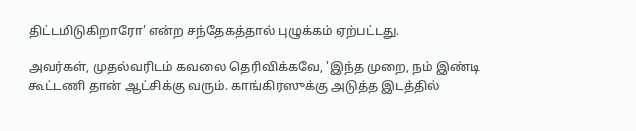திட்டமிடுகிறாரோ' என்ற சந்தேகத்தால் புழுக்கம் ஏற்பட்டது.

அவர்கள், முதல்வரிடம் கவலை தெரிவிக்கவே, 'இந்த முறை, நம் இண்டி கூட்டணி தான் ஆட்சிக்கு வரும். காங்கிரஸுக்கு அடுத்த இடத்தில்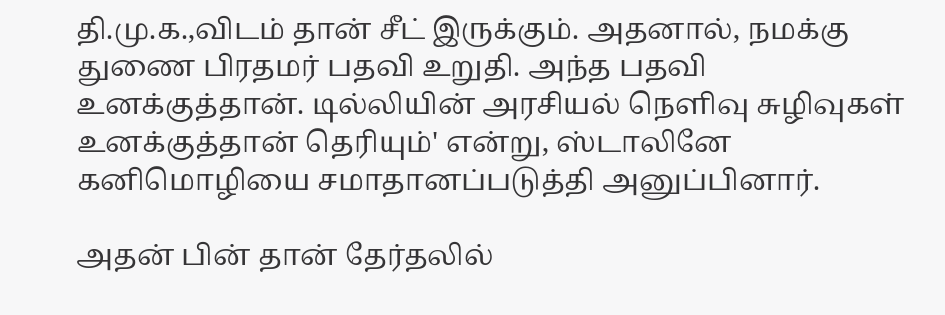தி.மு.க.,விடம் தான் சீட் இருக்கும். அதனால், நமக்கு துணை பிரதமர் பதவி உறுதி. அந்த பதவி உனக்குத்தான். டில்லியின் அரசியல் நெளிவு சுழிவுகள் உனக்குத்தான் தெரியும்' என்று, ஸ்டாலினே கனிமொழியை சமாதானப்படுத்தி அனுப்பினார்.

அதன் பின் தான் தேர்தலில்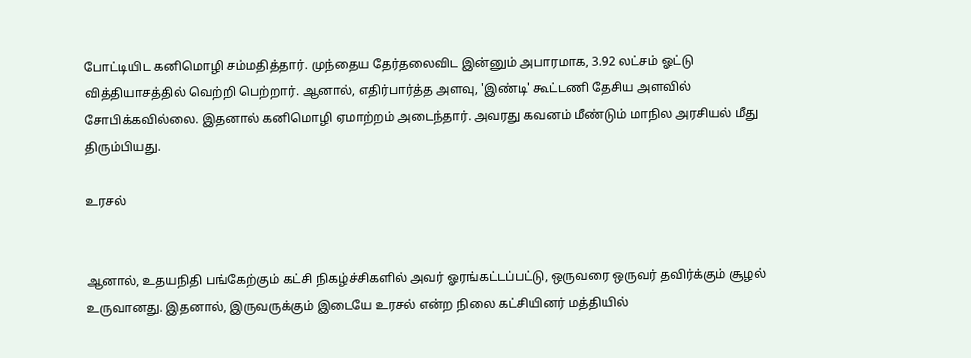போட்டியிட கனிமொழி சம்மதித்தார். முந்தைய தேர்தலைவிட இன்னும் அபாரமாக, 3.92 லட்சம் ஓட்டு வித்தியாசத்தில் வெற்றி பெற்றார். ஆனால், எதிர்பார்த்த அளவு, 'இண்டி' கூட்டணி தேசிய அளவில் சோபிக்கவில்லை. இதனால் கனிமொழி ஏமாற்றம் அடைந்தார். அவரது கவனம் மீண்டும் மாநில அரசியல் மீது திரும்பியது.

உரசல்


ஆனால், உதயநிதி பங்கேற்கும் கட்சி நிகழ்ச்சிகளில் அவர் ஓரங்கட்டப்பட்டு, ஒருவரை ஒருவர் தவிர்க்கும் சூழல் உருவானது. இதனால், இருவருக்கும் இடையே உரசல் என்ற நிலை கட்சியினர் மத்தியில்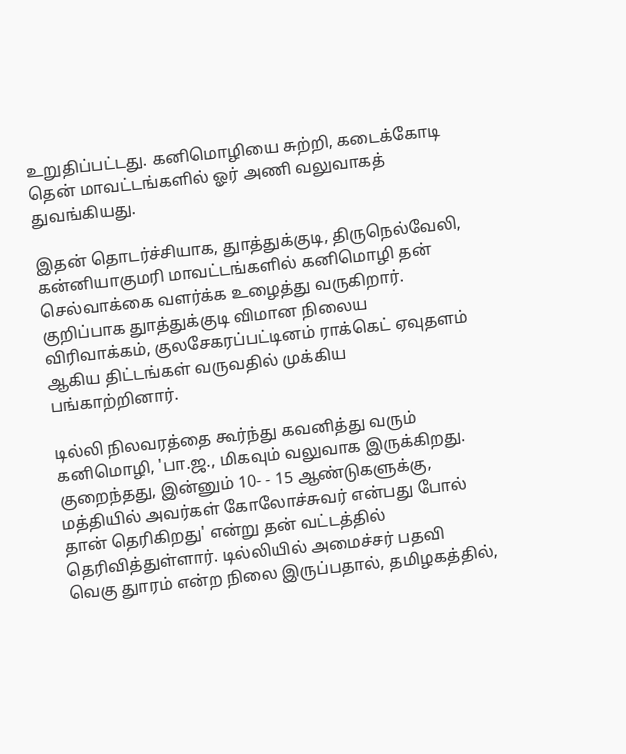உறுதிப்பட்டது. கனிமொழியை சுற்றி, கடைக்கோடி தென் மாவட்டங்களில் ஓர் அணி வலுவாகத் துவங்கியது.

இதன் தொடர்ச்சியாக, துாத்துக்குடி, திருநெல்வேலி, கன்னியாகுமரி மாவட்டங்களில் கனிமொழி தன் செல்வாக்கை வளர்க்க உழைத்து வருகிறார். குறிப்பாக துாத்துக்குடி விமான நிலைய விரிவாக்கம், குலசேகரப்பட்டினம் ராக்கெட் ஏவுதளம் ஆகிய திட்டங்கள் வருவதில் முக்கிய பங்காற்றினார்.

டில்லி நிலவரத்தை கூர்ந்து கவனித்து வரும் கனிமொழி, 'பா.ஜ., மிகவும் வலுவாக இருக்கிறது. குறைந்தது, இன்னும் 10- - 15 ஆண்டுகளுக்கு, மத்தியில் அவர்கள் கோலோச்சுவர் என்பது போல் தான் தெரிகிறது' என்று தன் வட்டத்தில் தெரிவித்துள்ளார். டில்லியில் அமைச்சர் பதவி வெகு துாரம் என்ற நிலை இருப்பதால், தமிழகத்தில்,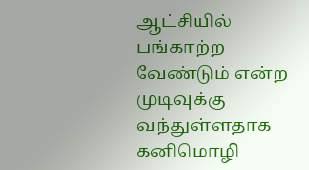ஆட்சியில் பங்காற்ற வேண்டும் என்ற முடிவுக்கு வந்துள்ளதாக கனிமொழி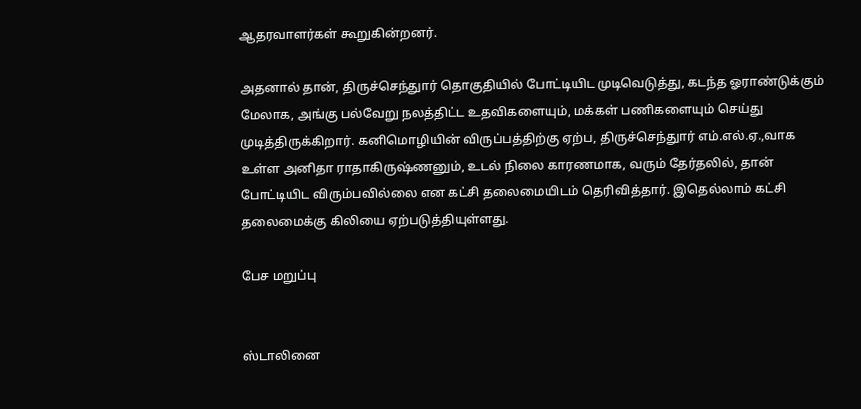ஆதரவாளர்கள் கூறுகின்றனர்.

அதனால் தான், திருச்செந்துார் தொகுதியில் போட்டியிட முடிவெடுத்து, கடந்த ஓராண்டுக்கும் மேலாக, அங்கு பல்வேறு நலத்திட்ட உதவிகளையும், மக்கள் பணிகளையும் செய்து முடித்திருக்கிறார். கனிமொழியின் விருப்பத்திற்கு ஏற்ப, திருச்செந்துார் எம்.எல்.ஏ.,வாக உள்ள அனிதா ராதாகிருஷ்ணனும், உடல் நிலை காரணமாக, வரும் தேர்தலில், தான் போட்டியிட விரும்பவில்லை என கட்சி தலைமையிடம் தெரிவித்தார். இதெல்லாம் கட்சி தலைமைக்கு கிலியை ஏற்படுத்தியுள்ளது.

பேச மறுப்பு


ஸ்டாலினை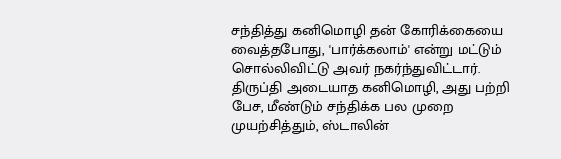சந்தித்து கனிமொழி தன் கோரிக்கையை வைத்தபோது, 'பார்க்கலாம்' என்று மட்டும் சொல்லிவிட்டு அவர் நகர்ந்துவிட்டார். திருப்தி அடையாத கனிமொழி, அது பற்றி பேச, மீண்டும் சந்திக்க பல முறை முயற்சித்தும், ஸ்டாலின்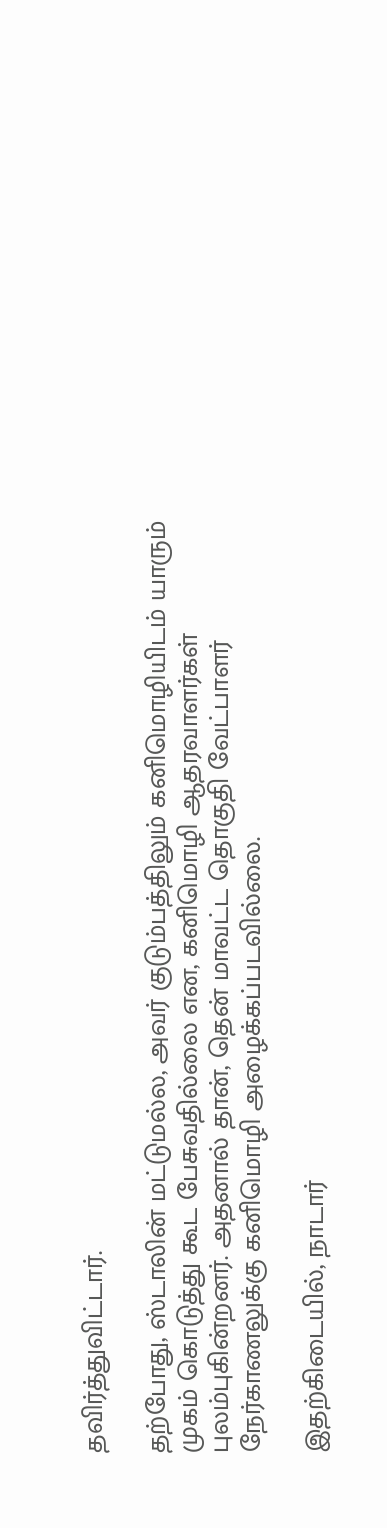தவிர்த்துவிட்டார்.

தற்போது, ஸ்டாலின் மட்டுமல்ல, அவர் குடும்பத்திலும் கனிமொழியிடம் யாரும் முகம் கொடுத்து கூட பேசுவதில்லை என, கனிமொழி ஆதரவாளர்கள் புலம்புகின்றனர். அதனால் தான், தென் மாவட்ட தொகுதி வேட்பாளர் நேர்காணலுக்கு கனிமொழி அழைக்கப்படவில்லை.

இதற்கிடையில், நாடார்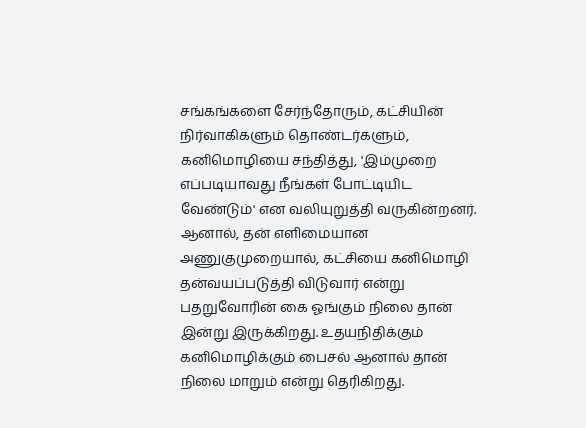சங்கங்களை சேர்ந்தோரும், கட்சியின் நிர்வாகிகளும் தொண்டர்களும், கனிமொழியை சந்தித்து, 'இம்முறை எப்படியாவது நீங்கள் போட்டியிட வேண்டும்' என வலியுறுத்தி வருகின்றனர். ஆனால், தன் எளிமையான அணுகுமுறையால், கட்சியை கனிமொழி தன்வயப்படுத்தி விடுவார் என்று பதறுவோரின் கை ஓங்கும் நிலை தான் இன்று இருக்கிறது. உதயநிதிக்கும் கனிமொழிக்கும் பைசல் ஆனால் தான் நிலை மாறும் என்று தெரிகிறது.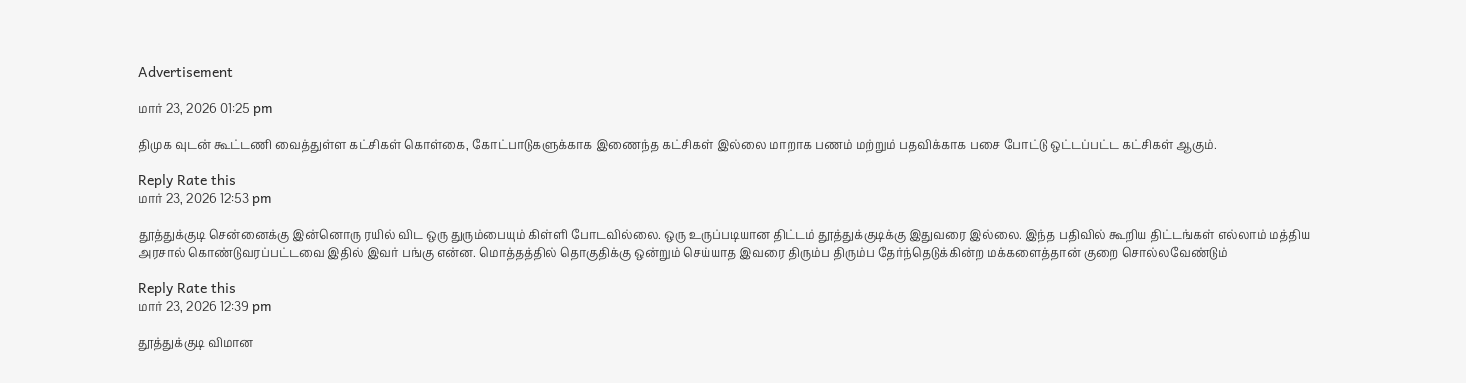Advertisement

மார் 23, 2026 01:25 pm

திமுக வுடன் கூட்டணி வைத்துள்ள கட்சிகள் கொள்கை, கோட்பாடுகளுக்காக இணைந்த கட்சிகள் இல்லை மாறாக பணம் மற்றும் பதவிக்காக பசை போட்டு ஒட்டப்பட்ட கட்சிகள் ஆகும்.

Reply Rate this
மார் 23, 2026 12:53 pm

தூத்துக்குடி சென்னைக்கு இன்னொரு ரயில் விட ஒரு துரும்பையும் கிள்ளி போடவில்லை. ஒரு உருப்படியான திட்டம் தூத்துக்குடிக்கு இதுவரை இல்லை. இந்த பதிவில் கூறிய திட்டங்கள் எல்லாம் மத்திய அரசால் கொண்டுவரப்பட்டவை இதில் இவர் பங்கு என்ன. மொத்தத்தில் தொகுதிக்கு ஒன்றும் செய்யாத இவரை திரும்ப திரும்ப தேர்ந்தெடுக்கின்ற மக்களைத்தான் குறை சொல்லவேண்டும்

Reply Rate this
மார் 23, 2026 12:39 pm

தூத்துக்குடி விமான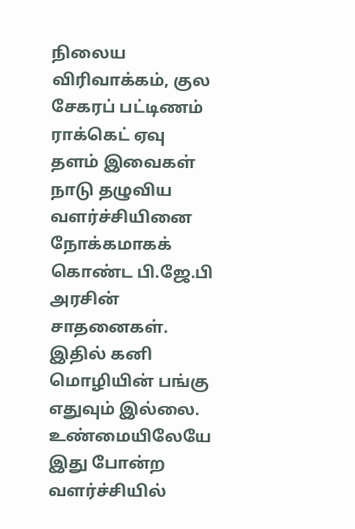நிலைய விரிவாக்கம், குல சேகரப் பட்டிணம் ராக்கெட் ஏவு தளம் இவைகள் நாடு தழுவிய வளர்ச்சியினை நோக்கமாகக் கொண்ட பி.ஜே.பி அரசின் சாதனைகள். இதில் கனி மொழியின் பங்கு எதுவும் இல்லை. உண்மையிலேயே இது போன்ற வளர்ச்சியில்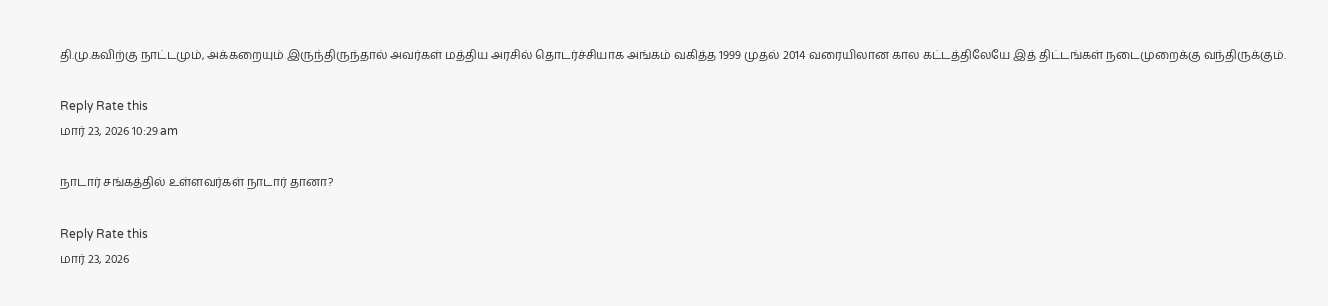தி.மு.கவிற்கு நாட்டமும், அக்கறையும் இருந்திருந்தால் அவர்கள் மத்திய அரசில் தொடர்ச்சியாக அங்கம் வகித்த 1999 முதல் 2014 வரையிலான கால கட்டத்திலேயே இத் திட்டங்கள் நடைமுறைக்கு வந்திருக்கும்.

Reply Rate this
மார் 23, 2026 10:29 am

நாடார் சங்கத்தில் உள்ளவர்கள் நாடார் தானா?

Reply Rate this
மார் 23, 2026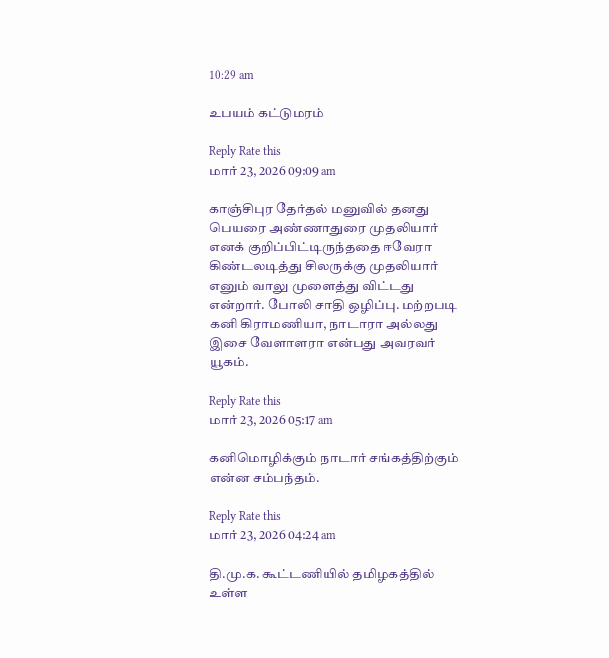10:29 am

உபயம் கட்டுமரம்

Reply Rate this
மார் 23, 2026 09:09 am

காஞ்சிபுர தேர்தல் மனுவில் தனது பெயரை அண்ணாதுரை முதலியார் எனக் குறிப்பிட்டிருந்ததை ஈவேரா கிண்டலடித்து சிலருக்கு முதலியார் எனும் வாலு முளைத்து விட்டது என்றார். போலி சாதி ஒழிப்பு. மற்றபடி கனி கிராமணியா, நாடாரா அல்லது இசை வேளாளரா என்பது அவரவர் யூகம்.

Reply Rate this
மார் 23, 2026 05:17 am

கனிமொழிக்கும் நாடார் சங்கத்திற்கும் என்ன சம்பந்தம்.

Reply Rate this
மார் 23, 2026 04:24 am

தி.மு.க. கூட்டணியில் தமிழகத்தில் உள்ள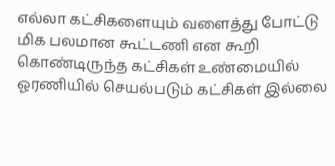எல்லா கட்சிகளையும் வளைத்து போட்டு மிக பலமான கூட்டணி என கூறி கொண்டிருந்த கட்சிகள் உண்மையில் ஓரணியில் செயல்படும் கட்சிகள் இல்லை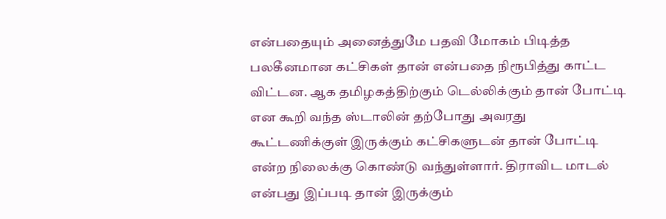என்பதையும் அனைத்துமே பதவி மோகம் பிடித்த பலகீனமான கட்சிகள் தான் என்பதை நிரூபித்து காட்ட விட்டன. ஆக தமிழகத்திற்கும் டெல்லிக்கும் தான் போட்டி என கூறி வந்த ஸ்டாலின் தற்போது அவரது கூட்டணிக்குள் இருக்கும் கட்சிகளுடன் தான் போட்டி என்ற நிலைக்கு கொண்டு வந்துள்ளார். திராவிட மாடல் என்பது இப்படி தான் இருக்கும்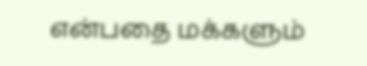என்பதை மக்களும்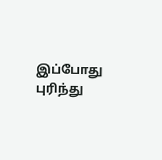இப்போது புரிந்து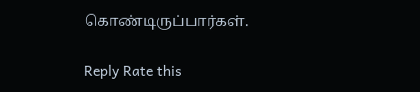கொண்டிருப்பார்கள்.

Reply Rate this